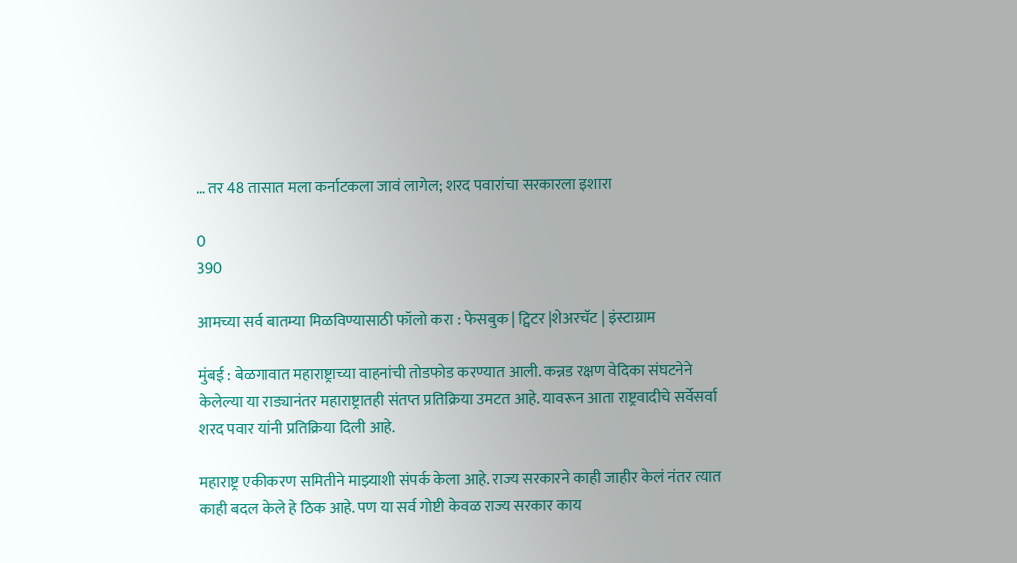… तर 48 तासात मला कर्नाटकला जावं लागेल; शरद पवारांचा सरकारला इशारा

0
390

आमच्या सर्व बातम्या मिळविण्यासाठी फॉलो करा : फेसबुक | ट्विटर |शेअरचॅट | इंस्टाग्राम

मुंबई : बेळगावात महाराष्ट्राच्या वाहनांची तोडफोड करण्यात आली. कन्नड रक्षण वेदिका संघटनेने केलेल्या या राड्यानंतर महाराष्ट्रातही संतप्त प्रतिक्रिया उमटत आहे. यावरून आता राष्ट्रवादीचे सर्वेसर्वा शरद पवार यांनी प्रतिक्रिया दिली आहे.

महाराष्ट्र एकीकरण समितीने माझ्याशी संपर्क केला आहे. राज्य सरकारने काही जाहीर केलं नंतर त्यात काही बदल केले हे ठिक आहे. पण या सर्व गोष्टी केवळ राज्य सरकार काय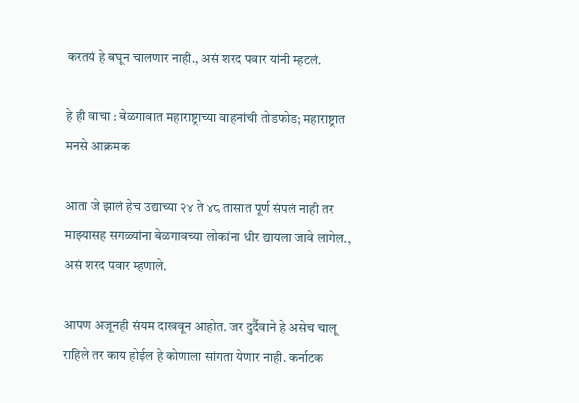करतयं हे बघून चालणार नाही., असं शरद पवार यांनी म्हटलं.

हे ही वाचा : बेळगावात महाराष्ट्राच्या वाहनांची तोडफोड; महाराष्ट्रात मनसे आक्रमक

आता जे झालं हेच उद्याच्या २४ ते ४८ तासात पूर्ण संपलं नाही तर माझ्यासह सगळ्यांना बेळगावच्या लोकांना धीर द्यायला जावे लागेल., असं शरद पवार म्हणाले.

आपण अजूनही संयम दाखवून आहोत. जर दुर्दैवाने हे असेच चालू राहिले तर काय होईल हे कोणाला सांगता येणार नाही. कर्नाटक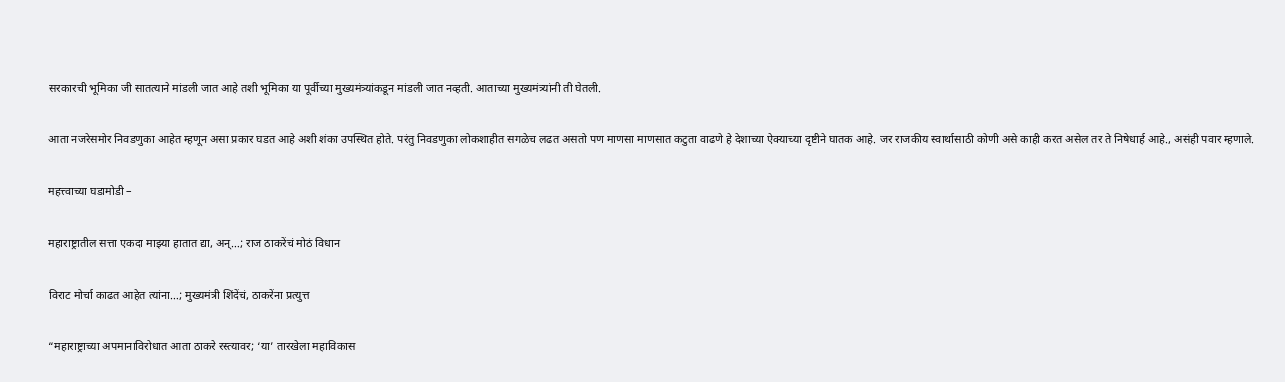सरकारची भूमिका जी सातत्याने मांडली जात आहे तशी भूमिका या पूर्वीच्या मुख्यमंत्र्यांकडून मांडली जात नव्हती. आताच्या मुख्यमंत्र्यांनी ती घेतली.

आता नजरेसमोर निवडणुका आहेत म्हणून असा प्रकार घडत आहे अशी शंका उपस्थित होते. परंतु निवडणुका लोकशाहीत सगळेच लढत असतो पण माणसा माणसात कटुता वाढणे हे देशाच्या ऐक्याच्या दृष्टीने घातक आहे. जर राजकीय स्वार्थासाठी कोणी असे काही करत असेल तर ते निषेधार्ह आहे., असंही पवार म्हणाले.

महत्त्वाच्या घडामोडी –

महाराष्ट्रातील सत्ता एकदा माझ्या हातात द्या, अन्…; राज ठाकरेंचं मोठं विधान

विराट मोर्चा काढत आहेत त्यांना…; मुख्यमंत्री शिंदेंचं, ठाकरेंना प्रत्युत्त

“महाराष्ट्राच्या अपमानाविरोधात आता ठाकरे रस्त्यावर; ‘या’ तारखेला महाविकास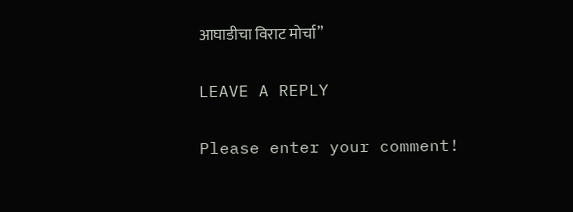आघाडीचा विराट मोर्चा”

LEAVE A REPLY

Please enter your comment!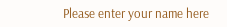Please enter your name here